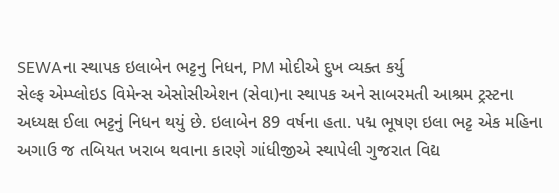SEWAના સ્થાપક ઇલાબેન ભટ્ટનુ નિધન, PM મોદીએ દુખ વ્યક્ત કર્યુ
સેલ્ફ એમ્પ્લોઇડ વિમેન્સ એસોસીએશન (સેવા)ના સ્થાપક અને સાબરમતી આશ્રમ ટ્રસ્ટના અધ્યક્ષ ઈલા ભટ્ટનું નિધન થયું છે. ઇલાબેન 89 વર્ષના હતા. પદ્મ ભૂષણ ઇલા ભટ્ટ એક મહિના અગાઉ જ તબિયત ખરાબ થવાના કારણે ગાંધીજીએ સ્થાપેલી ગુજરાત વિદ્ય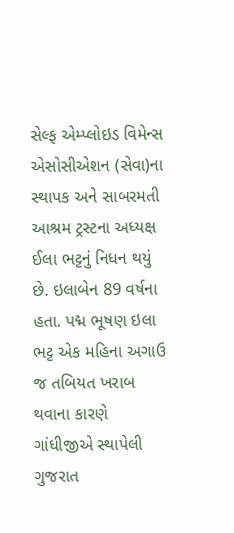સેલ્ફ એમ્પ્લોઇડ વિમેન્સ એસોસીએશન (સેવા)ના સ્થાપક અને સાબરમતી આશ્રમ ટ્રસ્ટના અધ્યક્ષ ઈલા ભટ્ટનું નિધન થયું છે. ઇલાબેન 89 વર્ષના હતા. પદ્મ ભૂષણ ઇલા ભટ્ટ એક મહિના અગાઉ જ તબિયત ખરાબ થવાના કારણે ગાંધીજીએ સ્થાપેલી ગુજરાત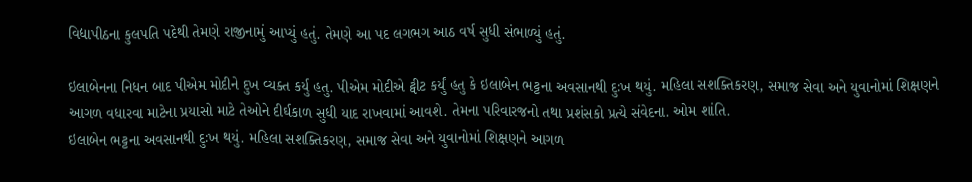વિદ્યાપીઠના કુલપતિ પદેથી તેમણે રાજીનામું આપ્યું હતું. તેમણે આ પદ લગભગ આઠ વર્ષ સુધી સંભાળ્યું હતું.

ઇલાબેનના નિધન બાદ પીએમ મોદીને દુખ વ્યક્ત કર્યુ હતુ. પીએમ મોદીએ ટ્વીટ કર્યું હતુ કે ઇલાબેન ભટ્ટના અવસાનથી દુઃખ થયું. મહિલા સશક્તિકરણ, સમાજ સેવા અને યુવાનોમાં શિક્ષણને આગળ વધારવા માટેના પ્રયાસો માટે તેઓને દીર્ઘકાળ સુધી યાદ રાખવામાં આવશે. તેમના પરિવારજનો તથા પ્રશંસકો પ્રત્યે સંવેદના. ઓમ શાંતિ.
ઇલાબેન ભટ્ટના અવસાનથી દુઃખ થયું. મહિલા સશક્તિકરણ, સમાજ સેવા અને યુવાનોમાં શિક્ષણને આગળ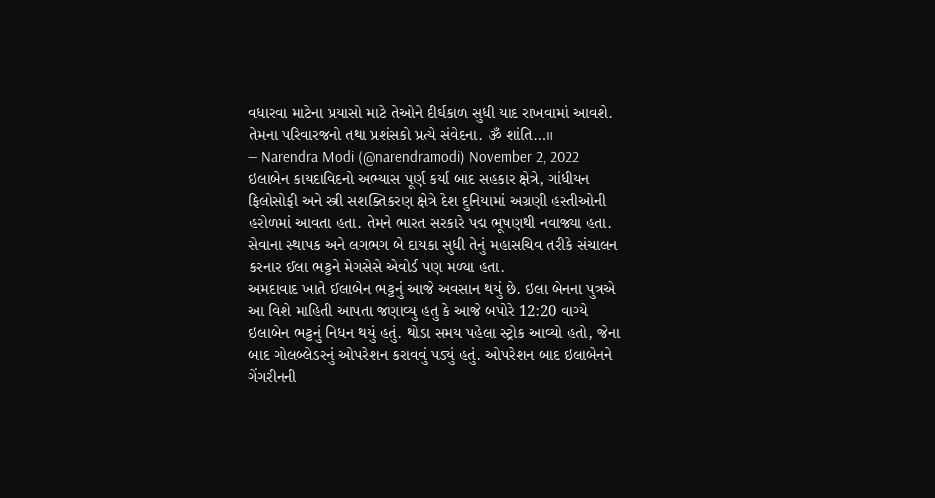વધારવા માટેના પ્રયાસો માટે તેઓને દીર્ઘકાળ સુધી યાદ રાખવામાં આવશે. તેમના પરિવારજનો તથા પ્રશંસકો પ્રત્યે સંવેદના. ૐ શાંતિ…॥
— Narendra Modi (@narendramodi) November 2, 2022
ઇલાબેન કાયદાવિદનો અભ્યાસ પૂર્ણ કર્યા બાદ સહકાર ક્ષેત્રે, ગાંધીયન ફિલોસોફી અને સ્ત્રી સશક્તિકરણ ક્ષેત્રે દેશ દુનિયામાં અગ્રણી હસ્તીઓની હરોળમાં આવતા હતા. તેમને ભારત સરકારે પદ્મ ભૂષણથી નવાજ્યા હતા. સેવાના સ્થાપક અને લગભગ બે દાયકા સુધી તેનું મહાસચિવ તરીકે સંચાલન કરનાર ઈલા ભટ્ટને મેગસેસે એવોર્ડ પણ મળ્યા હતા.
અમદાવાદ ખાતે ઈલાબેન ભટ્ટનું આજે અવસાન થયું છે. ઇલા બેનના પુત્રએ આ વિશે માહિતી આપતા જણાવ્યુ હતુ કે આજે બપોરે 12:20 વાગ્યે ઇલાબેન ભટ્ટનું નિધન થયું હતું. થોડા સમય પહેલા સ્ટ્રોક આવ્યો હતો, જેના બાદ ગોલબ્લેડરનું ઓપરેશન કરાવવું પડ્યું હતું. ઓપરેશન બાદ ઇલાબેનને ગેંગરીનની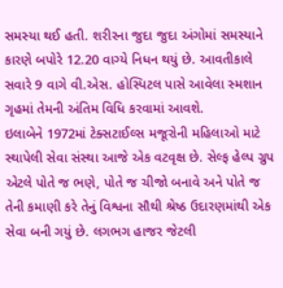સમસ્યા થઈ હતી. શરીરના જુદા જુદા અંગોમાં સમસ્યાને કારણે બપોરે 12.20 વાગ્યે નિધન થયું છે. આવતીકાલે સવારે 9 વાગે વી.એસ. હોસ્પિટલ પાસે આવેલા સ્મશાન ગૃહમાં તેમની અંતિમ વિધિ કરવામાં આવશે.
ઇલાબેને 1972માં ટેક્સટાઈલ્સ મજૂરોની મહિલાઓ માટે સ્થાપેલી સેવા સંસ્થા આજે એક વટવૃક્ષ છે. સેલ્ફ હેલ્પ ગ્રુપ એટલે પોતે જ ભણે, પોતે જ ચીજો બનાવે અને પોતે જ તેની કમાણી કરે તેનું વિશ્વના સૌથી શ્રેષ્ઠ ઉદારણમાંથી એક સેવા બની ગયું છે. લગભગ હાજર જેટલી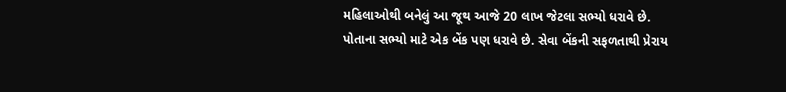મહિલાઓથી બનેલું આ જૂથ આજે 20 લાખ જેટલા સભ્યો ધરાવે છે. પોતાના સભ્યો માટે એક બેંક પણ ધરાવે છે. સેવા બેંકની સફળતાથી પ્રેરાય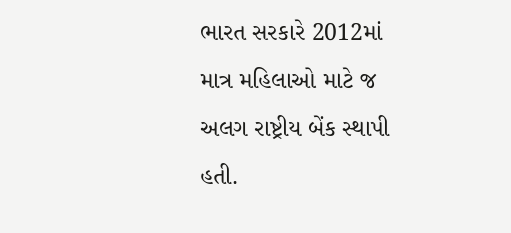ભારત સરકારે 2012માં માત્ર મહિલાઓ માટે જ અલગ રાષ્ટ્રીય બેંક સ્થાપી હતી.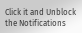Click it and Unblock the Notifications